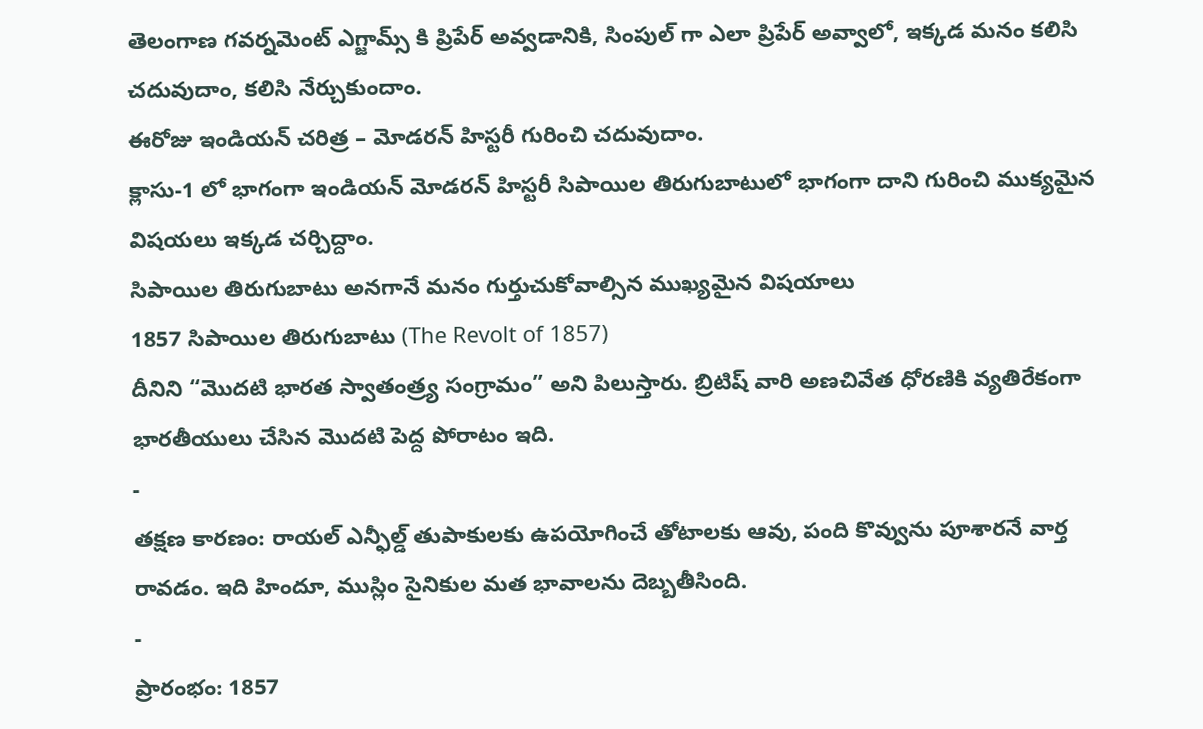తెలంగాణ గవర్నమెంట్ ఎగ్జామ్స్ కి ప్రిపేర్ అవ్వడానికి, సింపుల్ గా ఎలా ప్రిపేర్ అవ్వాలో, ఇక్కడ మనం కలిసి చదువుదాం, కలిసి నేర్చుకుందాం.
ఈరోజు ఇండియన్ చరిత్ర – మోడరన్ హిస్టరీ గురించి చదువుదాం.
క్లాసు-1 లో భాగంగా ఇండియన్ మోడరన్ హిస్టరీ సిపాయిల తిరుగుబాటులో భాగంగా దాని గురించి ముక్యమైన విషయలు ఇక్కడ చర్చిద్దాం.
సిపాయిల తిరుగుబాటు అనగానే మనం గుర్తుచుకోవాల్సిన ముఖ్యమైన విషయాలు
1857 సిపాయిల తిరుగుబాటు (The Revolt of 1857)
దీనిని “మొదటి భారత స్వాతంత్ర్య సంగ్రామం” అని పిలుస్తారు. బ్రిటిష్ వారి అణచివేత ధోరణికి వ్యతిరేకంగా భారతీయులు చేసిన మొదటి పెద్ద పోరాటం ఇది.
-
తక్షణ కారణం: రాయల్ ఎన్ఫీల్డ్ తుపాకులకు ఉపయోగించే తోటాలకు ఆవు, పంది కొవ్వును పూశారనే వార్త రావడం. ఇది హిందూ, ముస్లిం సైనికుల మత భావాలను దెబ్బతీసింది.
-
ప్రారంభం: 1857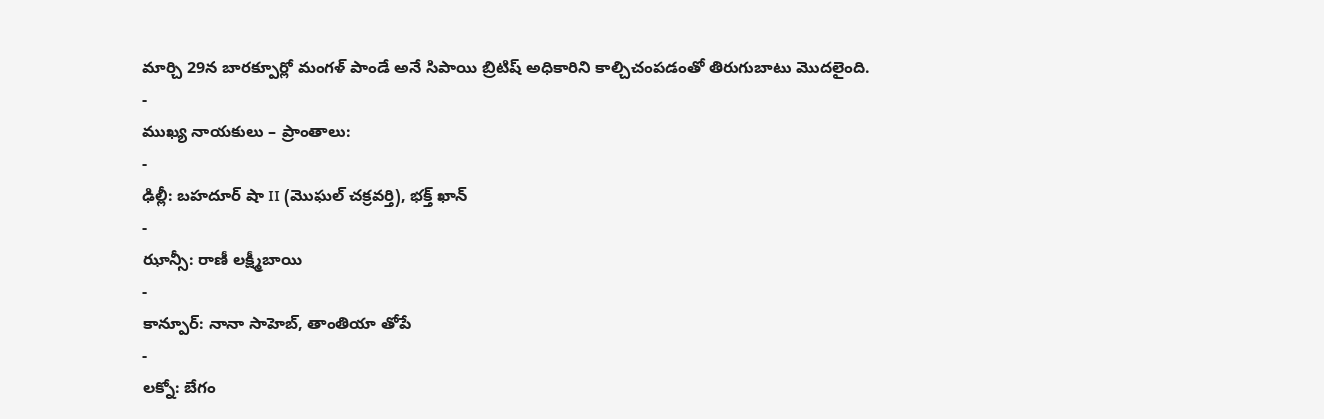మార్చి 29న బారక్పూర్లో మంగళ్ పాండే అనే సిపాయి బ్రిటిష్ అధికారిని కాల్చిచంపడంతో తిరుగుబాటు మొదలైంది.
-
ముఖ్య నాయకులు – ప్రాంతాలు:
-
ఢిల్లీ: బహదూర్ షా II (మొఘల్ చక్రవర్తి), భక్త్ ఖాన్
-
ఝాన్సీ: రాణీ లక్ష్మీబాయి
-
కాన్పూర్: నానా సాహెబ్, తాంతియా తోపే
-
లక్నో: బేగం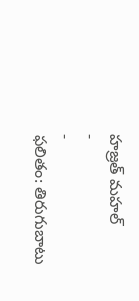హజ్రత్ మహల్
-
-
ఫలితం: తిరుగుబాటు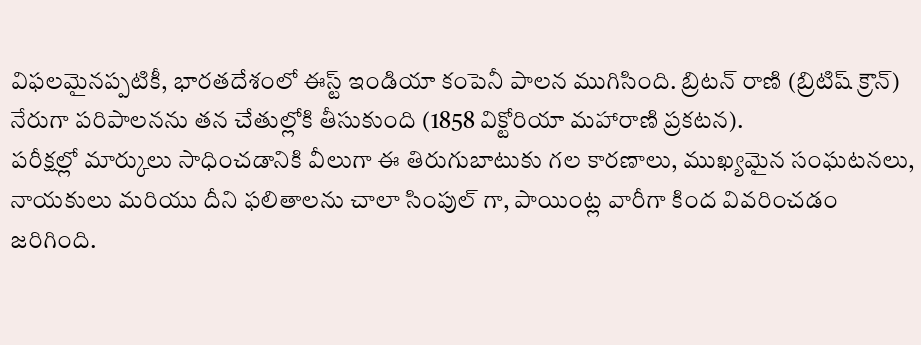విఫలమైనప్పటికీ, భారతదేశంలో ఈస్ట్ ఇండియా కంపెనీ పాలన ముగిసింది. బ్రిటన్ రాణి (బ్రిటిష్ క్రౌన్) నేరుగా పరిపాలనను తన చేతుల్లోకి తీసుకుంది (1858 విక్టోరియా మహారాణి ప్రకటన).
పరీక్షల్లో మార్కులు సాధించడానికి వీలుగా ఈ తిరుగుబాటుకు గల కారణాలు, ముఖ్యమైన సంఘటనలు, నాయకులు మరియు దీని ఫలితాలను చాలా సింపుల్ గా, పాయింట్ల వారీగా కింద వివరించడం జరిగింది.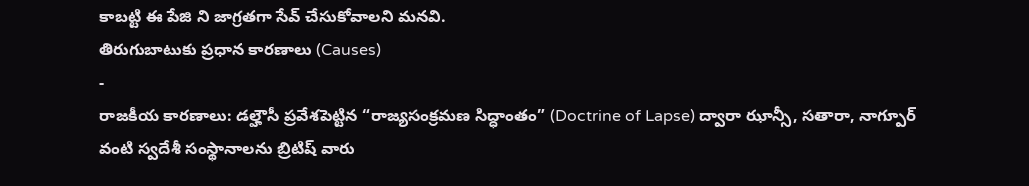కాబట్టి ఈ పేజి ని జాగ్రతగా సేవ్ చేసుకోవాలని మనవి.
తిరుగుబాటుకు ప్రధాన కారణాలు (Causes)
-
రాజకీయ కారణాలు: డల్హౌసీ ప్రవేశపెట్టిన “రాజ్యసంక్రమణ సిద్ధాంతం” (Doctrine of Lapse) ద్వారా ఝాన్సీ, సతారా, నాగ్పూర్ వంటి స్వదేశీ సంస్థానాలను బ్రిటిష్ వారు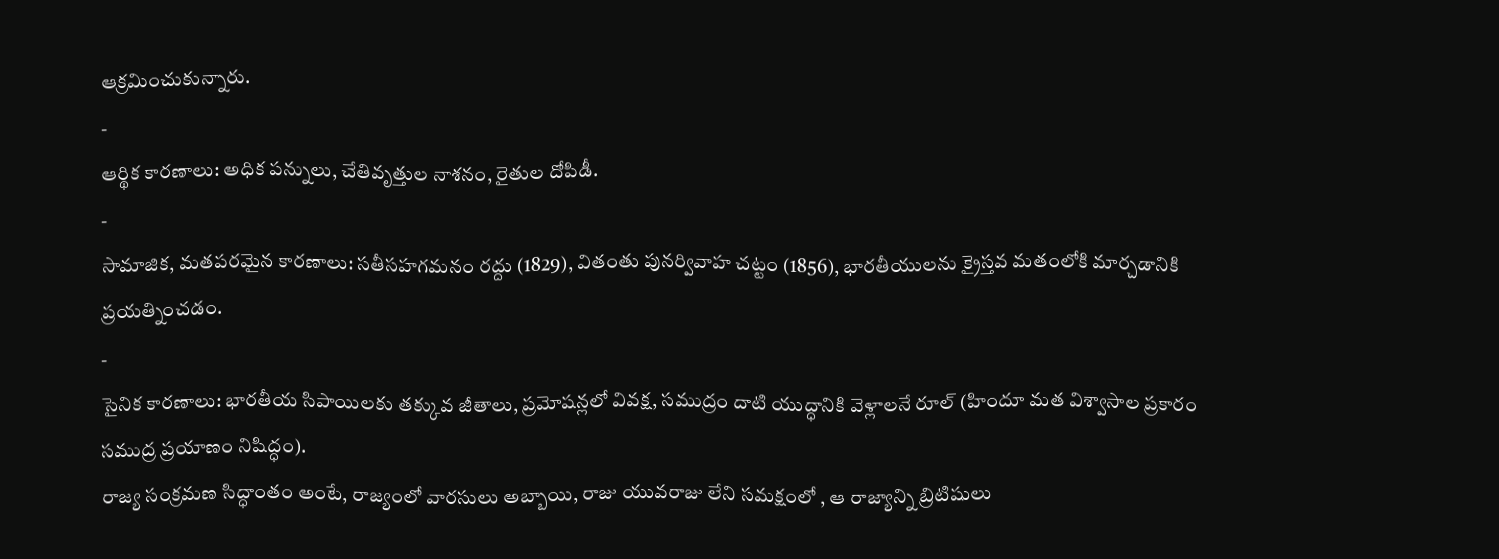ఆక్రమించుకున్నారు.
-
ఆర్థిక కారణాలు: అధిక పన్నులు, చేతివృత్తుల నాశనం, రైతుల దోపిడీ.
-
సామాజిక, మతపరమైన కారణాలు: సతీసహగమనం రద్దు (1829), వితంతు పునర్వివాహ చట్టం (1856), భారతీయులను క్రైస్తవ మతంలోకి మార్చడానికి ప్రయత్నించడం.
-
సైనిక కారణాలు: భారతీయ సిపాయిలకు తక్కువ జీతాలు, ప్రమోషన్లలో వివక్ష, సముద్రం దాటి యుద్ధానికి వెళ్లాలనే రూల్ (హిందూ మత విశ్వాసాల ప్రకారం సముద్ర ప్రయాణం నిషిద్ధం).
రాజ్య సంక్రమణ సిద్ధాంతం అంటే, రాజ్యంలో వారసులు అబ్బాయి, రాజు యువరాజు లేని సమక్షంలో , ఆ రాజ్యాన్ని బ్రిటిషులు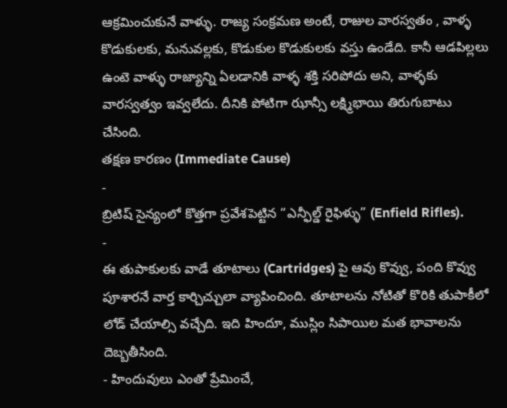ఆక్రమించుకునే వాళ్ళు. రాజ్య సంక్రమణ అంటే, రాజుల వారస్వతం , వాళ్ళ కొడుకులకు, మనువల్లకు, కొడుకుల కొడుకులకు వస్తు ఉండేది. కానీ ఆడపిల్లలు ఉంటె వాళ్ళు రాజ్యాన్ని ఏలడానికి వాళ్ళ శక్తి సరిపోదు అని, వాళ్ళకు వారస్వత్వం ఇవ్వలేదు. దీనికి పోటిగా ఝాన్సీ లక్ష్మిభాయి తిరుగుబాటు చేసింది.
తక్షణ కారణం (Immediate Cause)
-
బ్రిటిష్ సైన్యంలో కొత్తగా ప్రవేశపెట్టిన “ఎన్ఫీల్డ్ రైఫిళ్ళు” (Enfield Rifles).
-
ఈ తుపాకులకు వాడే తూటాలు (Cartridges) పై ఆవు కొవ్వు, పంది కొవ్వు పూశారనే వార్త కార్చిచ్చులా వ్యాపించింది. తూటాలను నోటితో కొరికి తుపాకీలో లోడ్ చేయాల్సి వచ్చేది. ఇది హిందూ, ముస్లిం సిపాయిల మత భావాలను దెబ్బతీసింది.
- హిందువులు ఎంతో ప్రేమించే,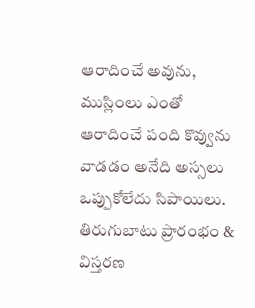ఆరాదించే అవును, ముస్లింలు ఎంతో ఆరాదించే పంది కొవ్వును వాడడం అనేది అస్సలు ఒప్పుకోలేదు సిపాయిలు.
తిరుగుబాటు ప్రారంభం & విస్తరణ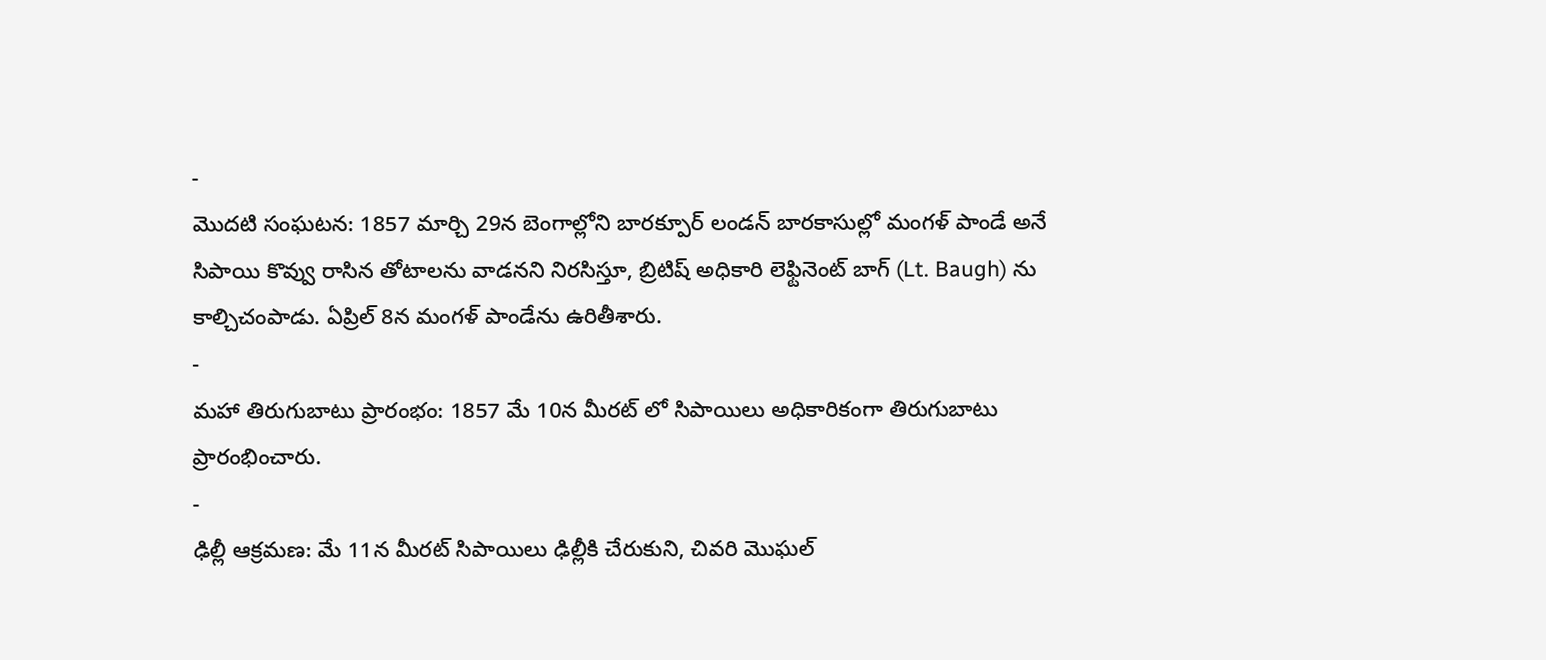-
మొదటి సంఘటన: 1857 మార్చి 29న బెంగాల్లోని బారక్పూర్ లండన్ బారకాసుల్లో మంగళ్ పాండే అనే సిపాయి కొవ్వు రాసిన తోటాలను వాడనని నిరసిస్తూ, బ్రిటిష్ అధికారి లెఫ్టినెంట్ బాగ్ (Lt. Baugh) ను కాల్చిచంపాడు. ఏప్రిల్ 8న మంగళ్ పాండేను ఉరితీశారు.
-
మహా తిరుగుబాటు ప్రారంభం: 1857 మే 10న మీరట్ లో సిపాయిలు అధికారికంగా తిరుగుబాటు ప్రారంభించారు.
-
ఢిల్లీ ఆక్రమణ: మే 11న మీరట్ సిపాయిలు ఢిల్లీకి చేరుకుని, చివరి మొఘల్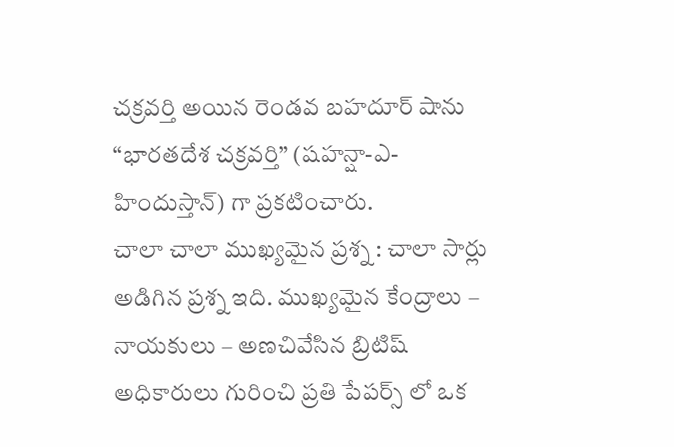చక్రవర్తి అయిన రెండవ బహదూర్ షాను “భారతదేశ చక్రవర్తి” (షహన్షా-ఎ-హిందుస్తాన్) గా ప్రకటించారు.
చాలా చాలా ముఖ్యమైన ప్రశ్న : చాలా సార్లు అడిగిన ప్రశ్న ఇది. ముఖ్యమైన కేంద్రాలు – నాయకులు – అణచివేసిన బ్రిటిష్ అధికారులు గురించి ప్రతి పేపర్స్ లో ఒక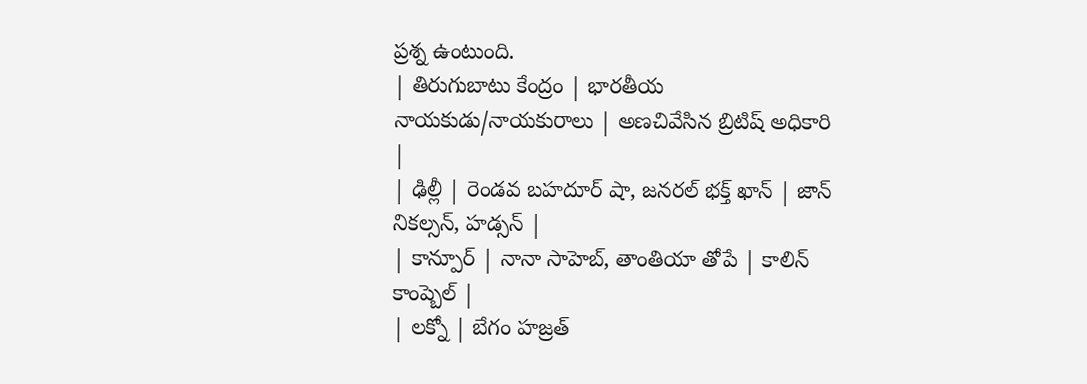ప్రశ్న ఉంటుంది.
| తిరుగుబాటు కేంద్రం | భారతీయ నాయకుడు/నాయకురాలు | అణచివేసిన బ్రిటిష్ అధికారి |
| ఢిల్లీ | రెండవ బహదూర్ షా, జనరల్ భక్త్ ఖాన్ | జాన్ నికల్సన్, హడ్సన్ |
| కాన్పూర్ | నానా సాహెబ్, తాంతియా తోపే | కాలిన్ కాంప్బెల్ |
| లక్నో | బేగం హజ్రత్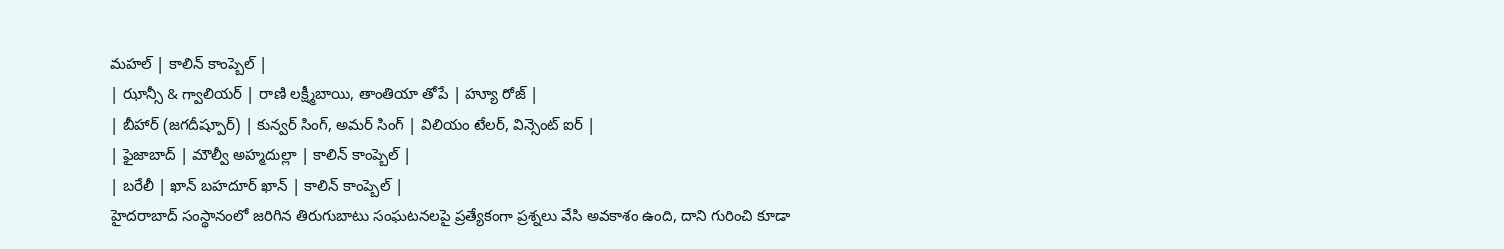మహల్ | కాలిన్ కాంప్బెల్ |
| ఝాన్సీ & గ్వాలియర్ | రాణి లక్ష్మీబాయి, తాంతియా తోపే | హ్యూ రోజ్ |
| బీహార్ (జగదీష్పూర్) | కున్వర్ సింగ్, అమర్ సింగ్ | విలియం టేలర్, విన్సెంట్ ఐర్ |
| ఫైజాబాద్ | మౌల్వీ అహ్మదుల్లా | కాలిన్ కాంప్బెల్ |
| బరేలీ | ఖాన్ బహదూర్ ఖాన్ | కాలిన్ కాంప్బెల్ |
హైదరాబాద్ సంస్థానంలో జరిగిన తిరుగుబాటు సంఘటనలపై ప్రత్యేకంగా ప్రశ్నలు వేసి అవకాశం ఉంది, దాని గురించి కూడా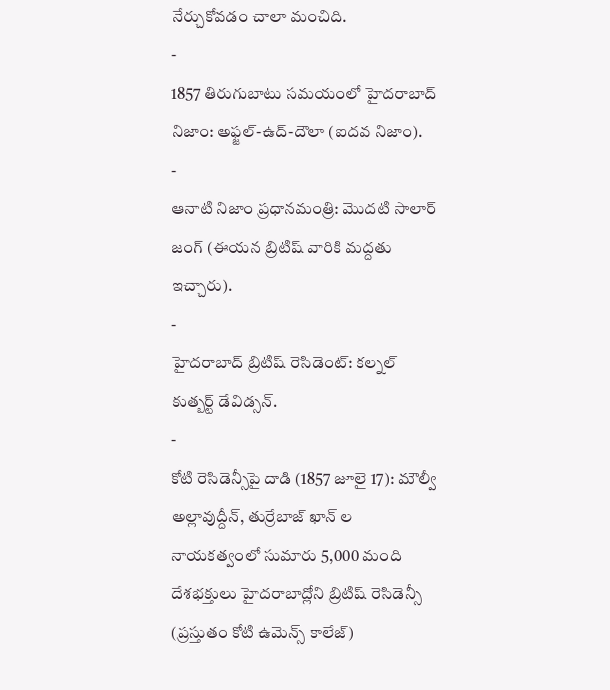నేర్చుకోవడం చాలా మంచిది.
-
1857 తిరుగుబాటు సమయంలో హైదరాబాద్ నిజాం: అఫ్జల్-ఉద్-దౌలా (ఐదవ నిజాం).
-
ఆనాటి నిజాం ప్రధానమంత్రి: మొదటి సాలార్ జంగ్ (ఈయన బ్రిటిష్ వారికి మద్దతు ఇచ్చారు).
-
హైదరాబాద్ బ్రిటిష్ రెసిడెంట్: కల్నల్ కుత్బర్ట్ డేవిడ్సన్.
-
కోటి రెసిడెన్సీపై దాడి (1857 జూలై 17): మౌల్వీ అల్లావుద్దీన్, తుర్రేబాజ్ ఖాన్ ల నాయకత్వంలో సుమారు 5,000 మంది దేశభక్తులు హైదరాబాద్లోని బ్రిటిష్ రెసిడెన్సీ (ప్రస్తుతం కోటి ఉమెన్స్ కాలేజ్)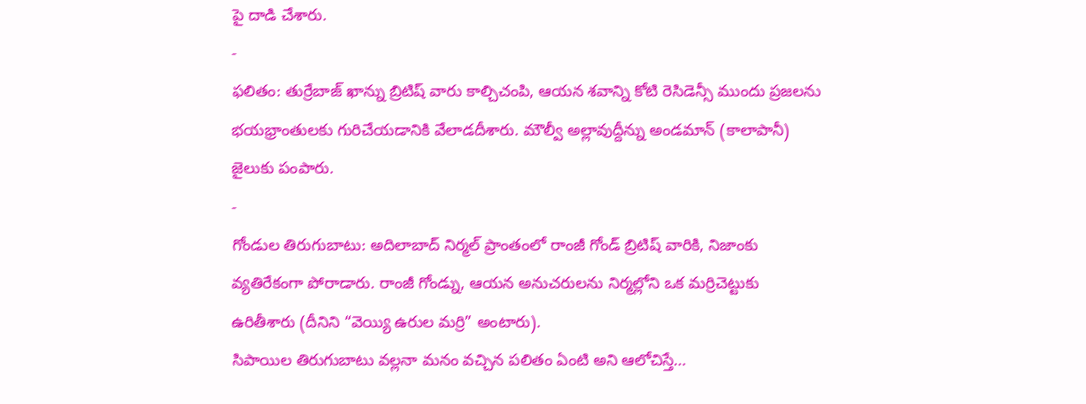పై దాడి చేశారు.
-
ఫలితం: తుర్రేబాజ్ ఖాన్ను బ్రిటిష్ వారు కాల్చిచంపి, ఆయన శవాన్ని కోటి రెసిడెన్సీ ముందు ప్రజలను భయభ్రాంతులకు గురిచేయడానికి వేలాడదీశారు. మౌల్వీ అల్లావుద్దీన్ను అండమాన్ (కాలాపానీ) జైలుకు పంపారు.
-
గోండుల తిరుగుబాటు: అదిలాబాద్ నిర్మల్ ప్రాంతంలో రాంజీ గోండ్ బ్రిటిష్ వారికి, నిజాంకు వ్యతిరేకంగా పోరాడారు. రాంజీ గోండ్ను, ఆయన అనుచరులను నిర్మల్లోని ఒక మర్రిచెట్టుకు ఉరితీశారు (దీనిని “వెయ్యి ఉరుల మర్రి” అంటారు).
సిపాయిల తిరుగుబాటు వల్లనా మనం వచ్చిన పలితం ఏంటి అని ఆలోచిస్తే…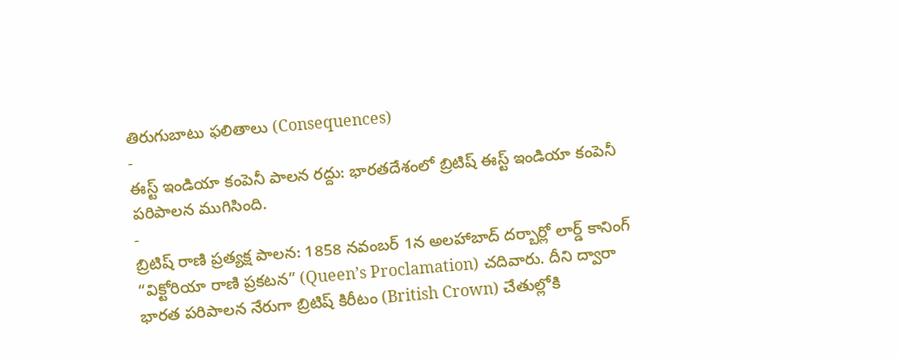తిరుగుబాటు ఫలితాలు (Consequences)
-
ఈస్ట్ ఇండియా కంపెనీ పాలన రద్దు: భారతదేశంలో బ్రిటిష్ ఈస్ట్ ఇండియా కంపెనీ పరిపాలన ముగిసింది.
-
బ్రిటిష్ రాణి ప్రత్యక్ష పాలన: 1858 నవంబర్ 1న అలహాబాద్ దర్బార్లో లార్డ్ కానింగ్ “విక్టోరియా రాణి ప్రకటన” (Queen’s Proclamation) చదివారు. దీని ద్వారా భారత పరిపాలన నేరుగా బ్రిటిష్ కిరీటం (British Crown) చేతుల్లోకి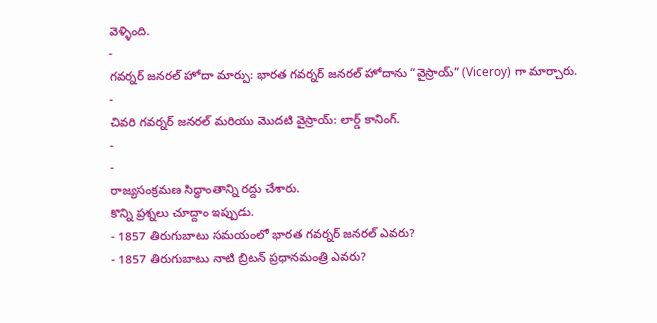వెళ్ళింది.
-
గవర్నర్ జనరల్ హోదా మార్పు: భారత గవర్నర్ జనరల్ హోదాను “వైస్రాయ్” (Viceroy) గా మార్చారు.
-
చివరి గవర్నర్ జనరల్ మరియు మొదటి వైస్రాయ్: లార్డ్ కానింగ్.
-
-
రాజ్యసంక్రమణ సిద్ధాంతాన్ని రద్దు చేశారు.
కొన్ని ప్రశ్నలు చూద్దాం ఇప్పుడు.
- 1857 తిరుగుబాటు సమయంలో భారత గవర్నర్ జనరల్ ఎవరు?
- 1857 తిరుగుబాటు నాటి బ్రిటన్ ప్రధానమంత్రి ఎవరు?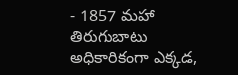- 1857 మహా తిరుగుబాటు అధికారికంగా ఎక్కడ,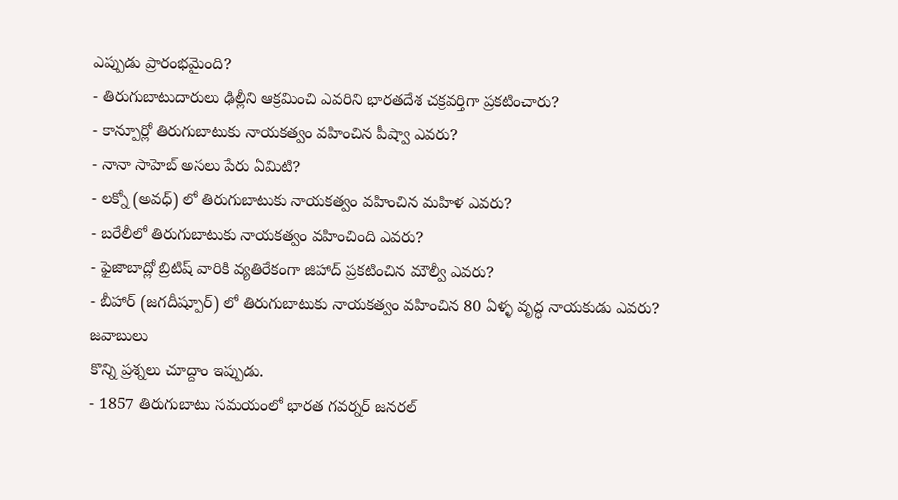ఎప్పుడు ప్రారంభమైంది?
- తిరుగుబాటుదారులు ఢిల్లీని ఆక్రమించి ఎవరిని భారతదేశ చక్రవర్తిగా ప్రకటించారు?
- కాన్పూర్లో తిరుగుబాటుకు నాయకత్వం వహించిన పీష్వా ఎవరు?
- నానా సాహెబ్ అసలు పేరు ఏమిటి?
- లక్నో (అవధ్) లో తిరుగుబాటుకు నాయకత్వం వహించిన మహిళ ఎవరు?
- బరేలీలో తిరుగుబాటుకు నాయకత్వం వహించింది ఎవరు?
- ఫైజాబాద్లో బ్రిటిష్ వారికి వ్యతిరేకంగా జిహాద్ ప్రకటించిన మౌల్వీ ఎవరు?
- బీహార్ (జగదీష్పూర్) లో తిరుగుబాటుకు నాయకత్వం వహించిన 80 ఏళ్ళ వృద్ధ నాయకుడు ఎవరు?
జవాబులు
కొన్ని ప్రశ్నలు చూద్దాం ఇప్పుడు.
- 1857 తిరుగుబాటు సమయంలో భారత గవర్నర్ జనరల్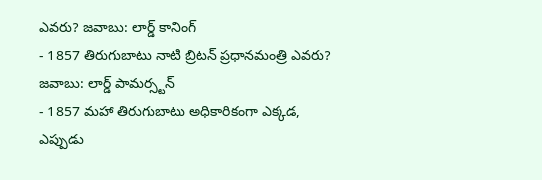ఎవరు? జవాబు: లార్డ్ కానింగ్
- 1857 తిరుగుబాటు నాటి బ్రిటన్ ప్రధానమంత్రి ఎవరు? జవాబు: లార్డ్ పామర్స్టన్
- 1857 మహా తిరుగుబాటు అధికారికంగా ఎక్కడ, ఎప్పుడు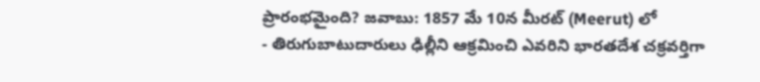ప్రారంభమైంది? జవాబు: 1857 మే 10న మీరట్ (Meerut) లో
- తిరుగుబాటుదారులు ఢిల్లీని ఆక్రమించి ఎవరిని భారతదేశ చక్రవర్తిగా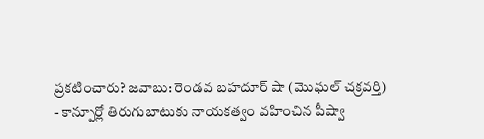ప్రకటించారు? జవాబు: రెండవ బహదూర్ షా (మొఘల్ చక్రవర్తి)
- కాన్పూర్లో తిరుగుబాటుకు నాయకత్వం వహించిన పీష్వా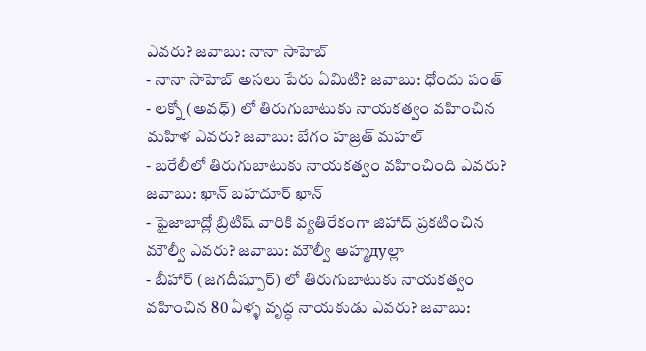ఎవరు? జవాబు: నానా సాహెబ్
- నానా సాహెబ్ అసలు పేరు ఏమిటి? జవాబు: ధోందు పంత్
- లక్నో (అవధ్) లో తిరుగుబాటుకు నాయకత్వం వహించిన మహిళ ఎవరు? జవాబు: బేగం హజ్రత్ మహల్
- బరేలీలో తిరుగుబాటుకు నాయకత్వం వహించింది ఎవరు? జవాబు: ఖాన్ బహదూర్ ఖాన్
- ఫైజాబాద్లో బ్రిటిష్ వారికి వ్యతిరేకంగా జిహాద్ ప్రకటించిన మౌల్వీ ఎవరు? జవాబు: మౌల్వీ అహ్మдуల్లా
- బీహార్ (జగదీష్పూర్) లో తిరుగుబాటుకు నాయకత్వం వహించిన 80 ఏళ్ళ వృద్ధ నాయకుడు ఎవరు? జవాబు: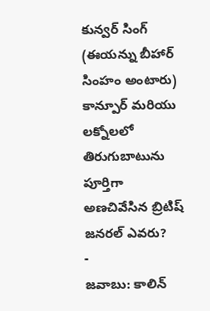కున్వర్ సింగ్ (ఈయన్ను బీహార్ సింహం అంటారు)
కాన్పూర్ మరియు లక్నోలలో తిరుగుబాటును పూర్తిగా అణచివేసిన బ్రిటిష్ జనరల్ ఎవరు?
-
జవాబు: కాలిన్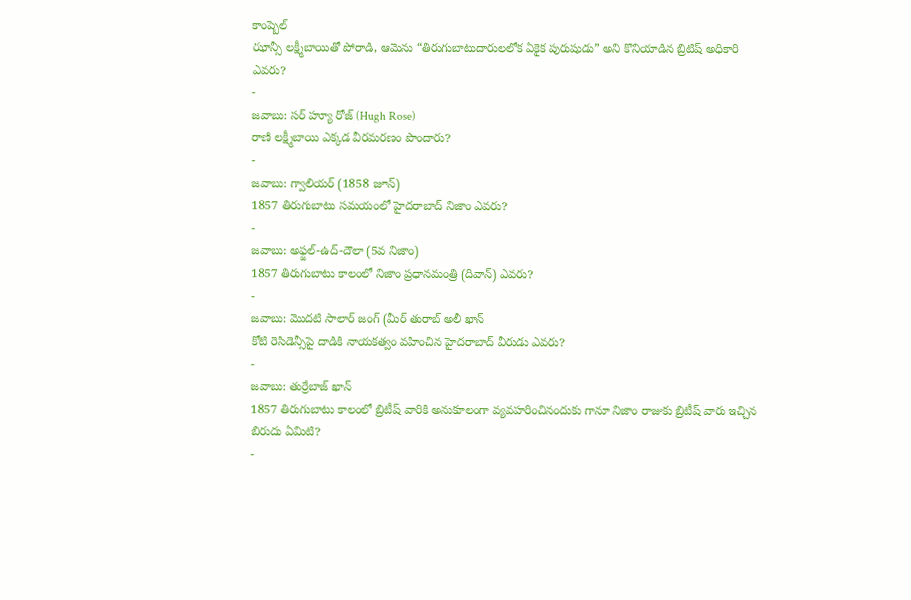కాంప్బెల్
ఝాన్సీ లక్ష్మీబాయితో పోరాడి, ఆమెను “తిరుగుబాటుదారులలోక ఏకైక పురుషుడు” అని కొనియాడిన బ్రిటిష్ అధికారి ఎవరు?
-
జవాబు: సర్ హ్యూ రోజ్ (Hugh Rose)
రాణి లక్ష్మీబాయి ఎక్కడ వీరమరణం పొందారు?
-
జవాబు: గ్వాలియర్ (1858 జూన్)
1857 తిరుగుబాటు సమయంలో హైదరాబాద్ నిజాం ఎవరు?
-
జవాబు: అఫ్జల్-ఉద్-దౌలా (5వ నిజాం)
1857 తిరుగుబాటు కాలంలో నిజాం ప్రధానమంత్రి (దివాన్) ఎవరు?
-
జవాబు: మొదటి సాలార్ జంగ్ (మీర్ తురాబ్ అలీ ఖాన్
కోటి రెసిడెన్సీపై దాడికి నాయకత్వం వహించిన హైదరాబాద్ వీరుడు ఎవరు?
-
జవాబు: తుర్రేబాజ్ ఖాన్
1857 తిరుగుబాటు కాలంలో బ్రిటీష్ వారికి అనుకూలంగా వ్యవహరించినందుకు గానూ నిజాం రాజుకు బ్రిటీష్ వారు ఇచ్చిన బిరుదు ఏమిటి?
-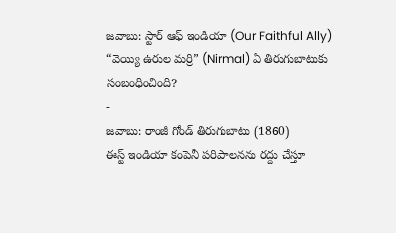జవాబు: స్టార్ ఆఫ్ ఇండియా (Our Faithful Ally)
“వెయ్యి ఉరుల మర్రి” (Nirmal) ఏ తిరుగుబాటుకు సంబంధించింది?
-
జవాబు: రాంజీ గోండ్ తిరుగుబాటు (1860)
ఈస్ట్ ఇండియా కంపెనీ పరిపాలనను రద్దు చేస్తూ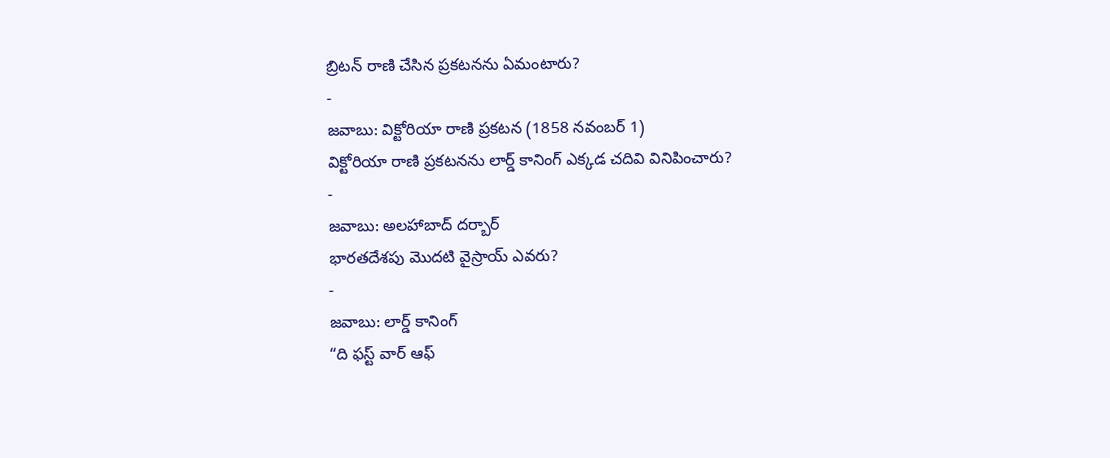బ్రిటన్ రాణి చేసిన ప్రకటనను ఏమంటారు?
-
జవాబు: విక్టోరియా రాణి ప్రకటన (1858 నవంబర్ 1)
విక్టోరియా రాణి ప్రకటనను లార్డ్ కానింగ్ ఎక్కడ చదివి వినిపించారు?
-
జవాబు: అలహాబాద్ దర్బార్
భారతదేశపు మొదటి వైస్రాయ్ ఎవరు?
-
జవాబు: లార్డ్ కానింగ్
“ది ఫస్ట్ వార్ ఆఫ్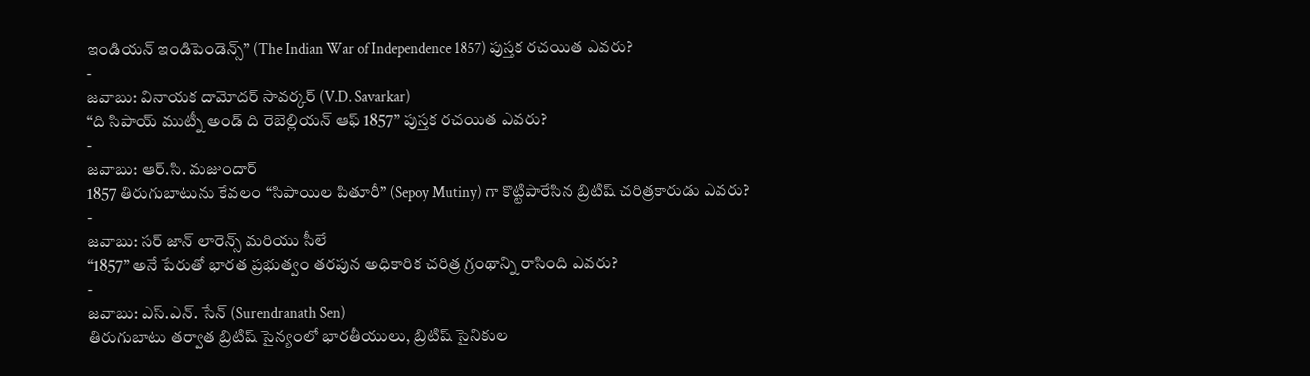ఇండియన్ ఇండిపెండెన్స్” (The Indian War of Independence 1857) పుస్తక రచయిత ఎవరు?
-
జవాబు: వినాయక దామోదర్ సావర్కర్ (V.D. Savarkar)
“ది సిపాయ్ ముట్నీ అండ్ ది రెబెల్లియన్ ఆఫ్ 1857” పుస్తక రచయిత ఎవరు?
-
జవాబు: ఆర్.సి. మజుందార్
1857 తిరుగుబాటును కేవలం “సిపాయిల పితూరీ” (Sepoy Mutiny) గా కొట్టిపారేసిన బ్రిటిష్ చరిత్రకారుడు ఎవరు?
-
జవాబు: సర్ జాన్ లారెన్స్ మరియు సీలే
“1857” అనే పేరుతో భారత ప్రభుత్వం తరపున అధికారిక చరిత్ర గ్రంథాన్ని రాసింది ఎవరు?
-
జవాబు: ఎస్.ఎన్. సేన్ (Surendranath Sen)
తిరుగుబాటు తర్వాత బ్రిటిష్ సైన్యంలో భారతీయులు, బ్రిటిష్ సైనికుల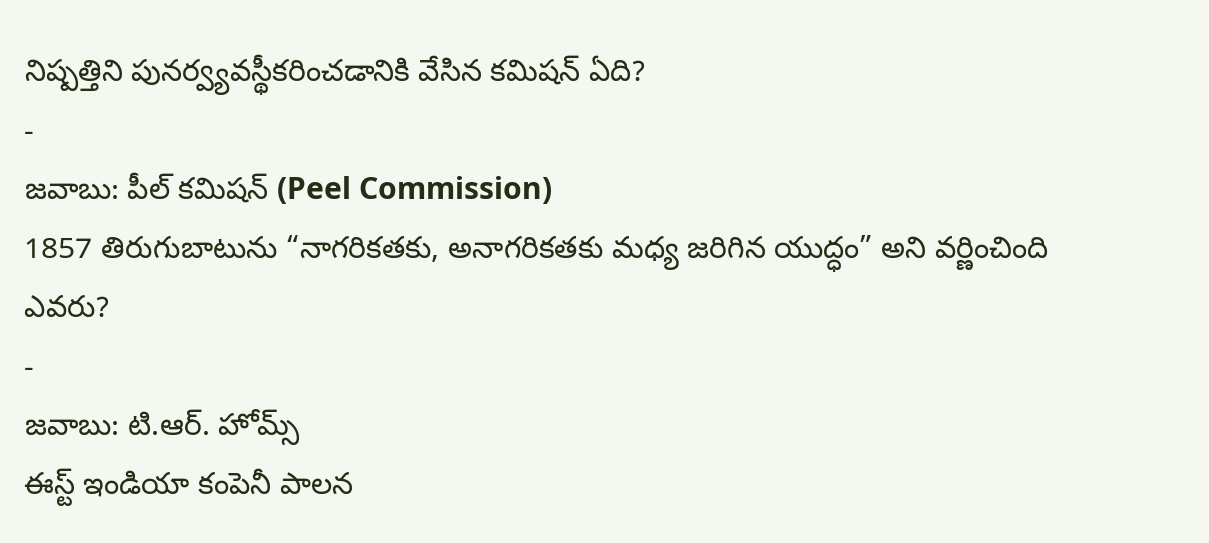నిష్పత్తిని పునర్వ్యవస్థీకరించడానికి వేసిన కమిషన్ ఏది?
-
జవాబు: పీల్ కమిషన్ (Peel Commission)
1857 తిరుగుబాటును “నాగరికతకు, అనాగరికతకు మధ్య జరిగిన యుద్ధం” అని వర్ణించింది ఎవరు?
-
జవాబు: టి.ఆర్. హోమ్స్
ఈస్ట్ ఇండియా కంపెనీ పాలన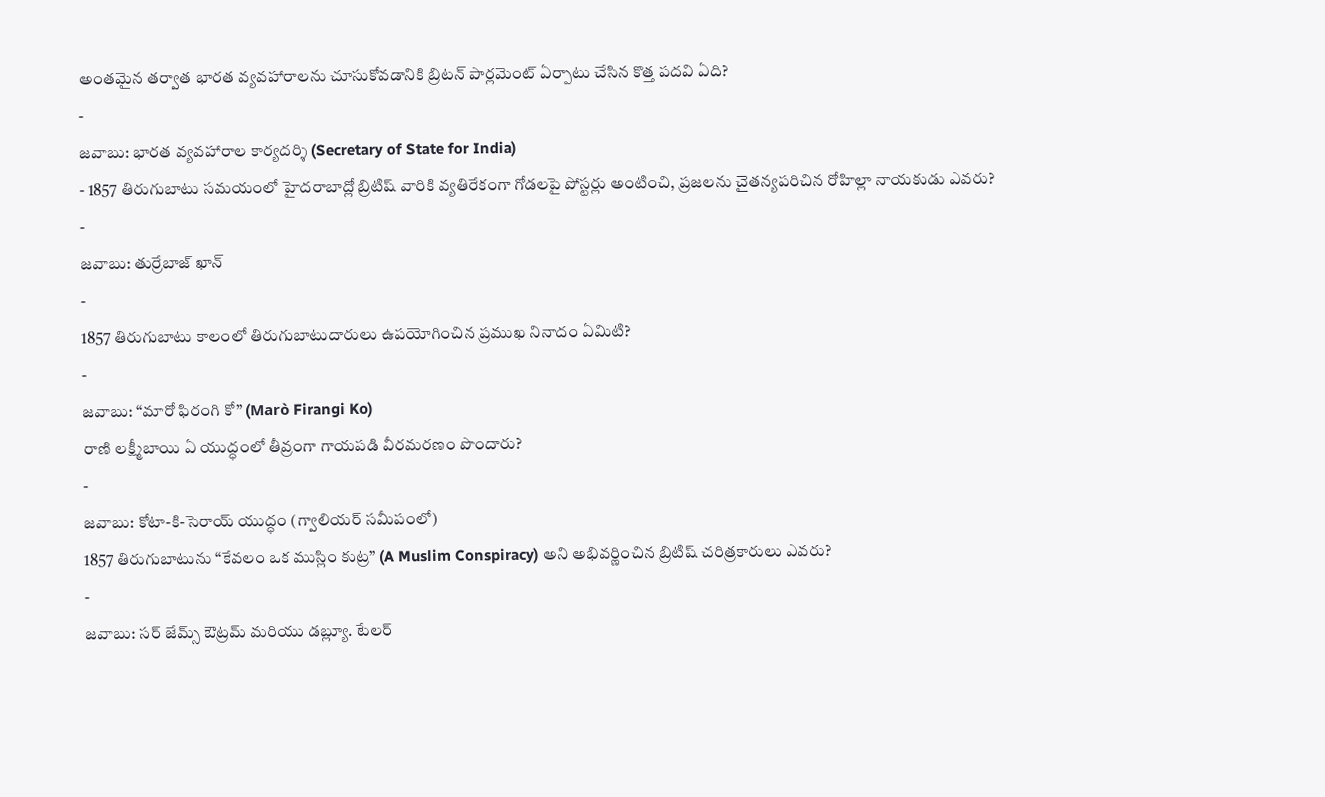అంతమైన తర్వాత భారత వ్యవహారాలను చూసుకోవడానికి బ్రిటన్ పార్లమెంట్ ఏర్పాటు చేసిన కొత్త పదవి ఏది?
-
జవాబు: భారత వ్యవహారాల కార్యదర్శి (Secretary of State for India)
- 1857 తిరుగుబాటు సమయంలో హైదరాబాద్లో బ్రిటిష్ వారికి వ్యతిరేకంగా గోడలపై పోస్టర్లు అంటించి, ప్రజలను చైతన్యపరిచిన రోహిల్లా నాయకుడు ఎవరు?
-
జవాబు: తుర్రేబాజ్ ఖాన్
-
1857 తిరుగుబాటు కాలంలో తిరుగుబాటుదారులు ఉపయోగించిన ప్రముఖ నినాదం ఏమిటి?
-
జవాబు: “మారో ఫిరంగి కో” (Marò Firangi Ko)
రాణి లక్ష్మీబాయి ఏ యుద్ధంలో తీవ్రంగా గాయపడి వీరమరణం పొందారు?
-
జవాబు: కోటా-కి-సెరాయ్ యుద్ధం (గ్వాలియర్ సమీపంలో)
1857 తిరుగుబాటును “కేవలం ఒక ముస్లిం కుట్ర” (A Muslim Conspiracy) అని అభివర్ణించిన బ్రిటిష్ చరిత్రకారులు ఎవరు?
-
జవాబు: సర్ జేమ్స్ ఔట్రమ్ మరియు డబ్ల్యూ. టేలర్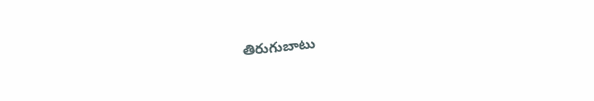తిరుగుబాటు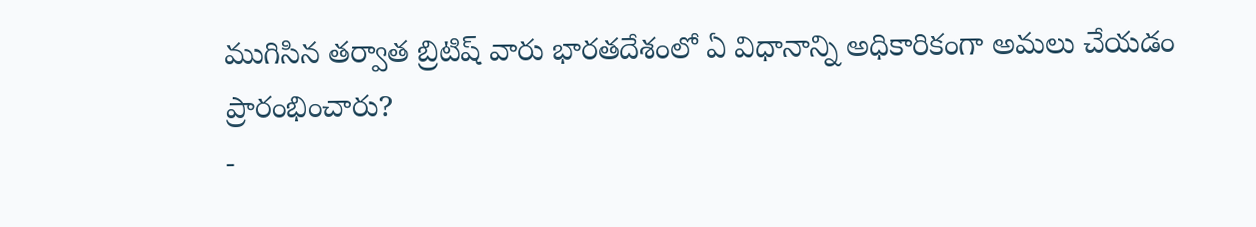ముగిసిన తర్వాత బ్రిటిష్ వారు భారతదేశంలో ఏ విధానాన్ని అధికారికంగా అమలు చేయడం ప్రారంభించారు?
-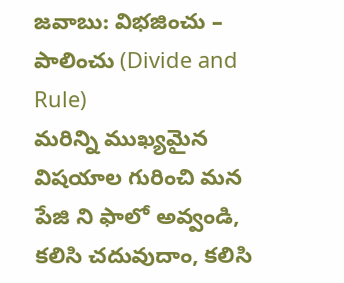జవాబు: విభజించు – పాలించు (Divide and Rule)
మరిన్ని ముఖ్యమైన విషయాల గురించి మన పేజి ని ఫాలో అవ్వండి, కలిసి చదువుదాం, కలిసి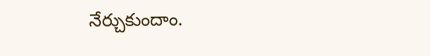నేర్చుకుందాం.